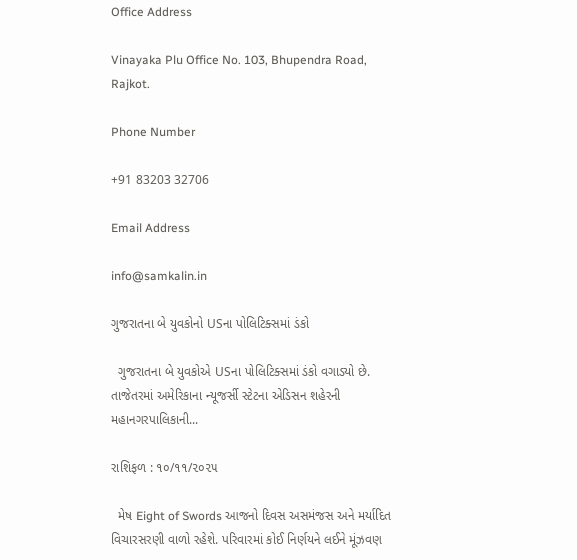Office Address

Vinayaka Plu Office No. 103, Bhupendra Road, Rajkot.

Phone Number

+91 83203 32706

Email Address

info@samkalin.in

ગુજરાતના બે યુવકોનો USના પોલિટિક્સમાં ડંકો

  ગુજરાતના બે યુવકોએ USના પોલિટિક્સમાં ડંકો વગાડ્યો છે. તાજેતરમાં અમેરિકાના ન્યૂજર્સી સ્ટેટના એડિસન શહેરની મહાનગરપાલિકાની...

રાશિફળ : ૧૦/૧૧/૨૦૨૫

  મેષ Eight of Swords આજનો દિવસ અસમંજસ અને મર્યાદિત વિચારસરણી વાળો રહેશે. પરિવારમાં કોઈ નિર્ણયને લઈને મૂંઝવણ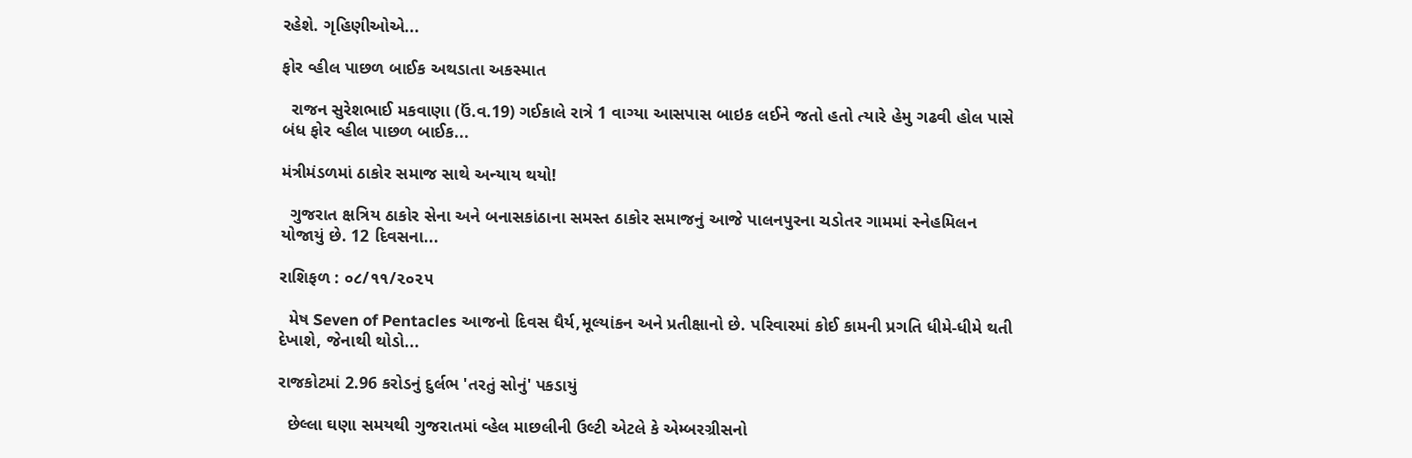રહેશે. ગૃહિણીઓએ...

ફોર વ્હીલ પાછળ બાઈક અથડાતા અકસ્માત

  રાજન સુરેશભાઈ મકવાણા (ઉં.વ.19) ગઈકાલે રાત્રે 1 વાગ્યા આસપાસ બાઇક લઈને જતો હતો ત્યારે હેમુ ગઢવી હોલ પાસે બંધ ફોર વ્હીલ પાછળ બાઈક...

મંત્રીમંડળમાં ઠાકોર સમાજ સાથે અન્યાય થયો!

  ગુજરાત ક્ષત્રિય ઠાકોર સેના અને બનાસકાંઠાના સમસ્ત ઠાકોર સમાજનું આજે પાલનપુરના ચડોતર ગામમાં સ્નેહમિલન યોજાયું છે. 12 દિવસના...

રાશિફળ : ૦૮/૧૧/૨૦૨૫

  મેષ Seven of Pentacles આજનો દિવસ ધૈર્ય,મૂલ્યાંકન અને પ્રતીક્ષાનો છે. પરિવારમાં કોઈ કામની પ્રગતિ ધીમે-ધીમે થતી દેખાશે, જેનાથી થોડો...

રાજકોટમાં 2.96 કરોડનું દુર્લભ 'તરતું સોનું' પકડાયું

  છેલ્લા ઘણા સમયથી ગુજરાતમાં વ્હેલ માછલીની ઉલ્ટી એટલે કે એમ્બરગ્રીસનો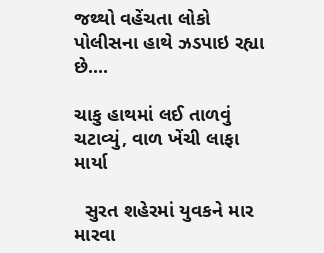જથ્થો વહેંચતા લોકો પોલીસના હાથે ઝડપાઇ રહ્યા છે....

ચાકુ હાથમાં લઈ તાળવું ચટાવ્યું, વાળ ખેંચી લાફા માર્યા

  સુરત શહેરમાં યુવકને માર મારવા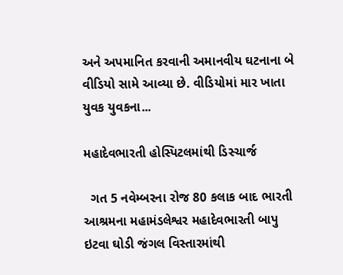અને અપમાનિત કરવાની અમાનવીય ઘટનાના બે વીડિયો સામે આવ્યા છે. વીડિયોમાં માર ખાતા યુવક યુવકના...

મહાદેવભારતી હોસ્પિટલમાંથી ડિસ્ચાર્જ

  ગત 5 નવેમ્બરના રોજ 80 કલાક બાદ ભારતી આશ્રમના મહામંડલેશ્વર મહાદેવભારતી બાપુ ઇટવા ઘોડી જંગલ વિસ્તારમાંથી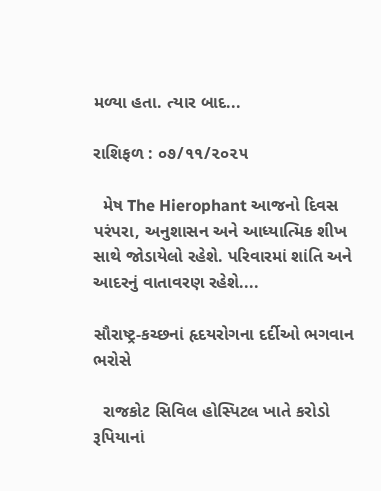મળ્યા હતા. ત્યાર બાદ...

રાશિફળ : ૦૭/૧૧/૨૦૨૫

  મેષ The Hierophant આજનો દિવસ પરંપરા, અનુશાસન અને આધ્યાત્મિક શીખ સાથે જોડાયેલો રહેશે. પરિવારમાં શાંતિ અને આદરનું વાતાવરણ રહેશે....

સૌરાષ્ટ્ર-કચ્છનાં હૃદયરોગના દર્દીઓ ભગવાન ભરોસે

  રાજકોટ સિવિલ હોસ્પિટલ ખાતે કરોડો રૂપિયાનાં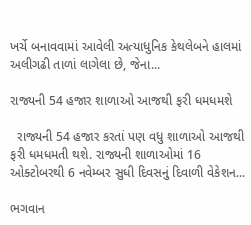ખર્ચે બનાવવામાં આવેલી અત્યાધુનિક કેથલેબને હાલમાં અલીગઢી તાળાં લાગેલા છે, જેના...

રાજ્યની 54 હજાર શાળાઓ આજથી ફરી ધમધમશે

  રાજ્યની 54 હજાર કરતાં પણ વધુ શાળાઓ આજથી ફરી ધમધમતી થશે. રાજ્યની શાળાઓમાં 16 ઓક્ટોબરથી 6 નવેમ્બર સુધી દિવસનું દિવાળી વેકેશન...

ભગવાન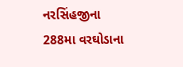નરસિંહજીના 288મા વરઘોડાના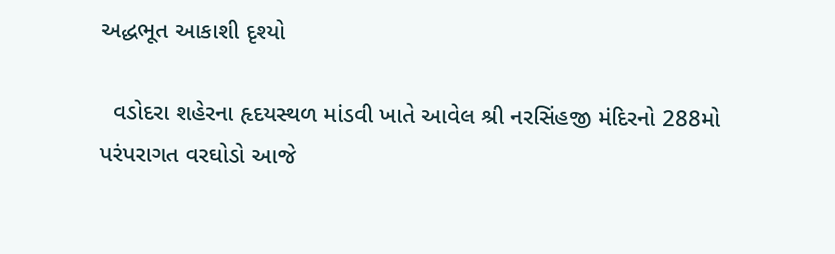અદ્ધભૂત આકાશી દૃશ્યો

  વડોદરા શહેરના હૃદયસ્થળ માંડવી ખાતે આવેલ શ્રી નરસિંહજી મંદિરનો 288મો પરંપરાગત વરઘોડો આજે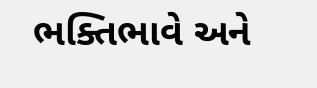ભક્તિભાવે અને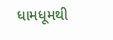ધામધૂમથી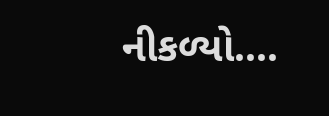નીકળ્યો....